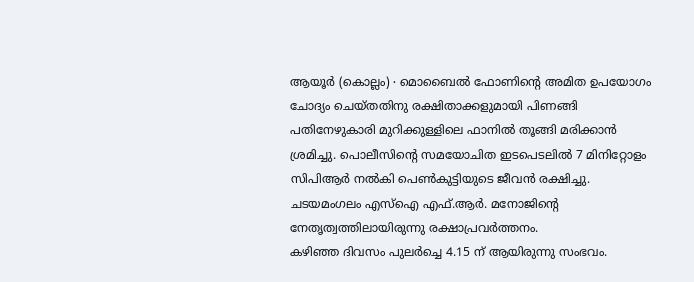ആയൂർ (കൊല്ലം) ∙ മൊബൈൽ ഫോണിന്റെ അമിത ഉപയോഗം ചോദ്യം ചെയ്തതിനു രക്ഷിതാക്കളുമായി പിണങ്ങി പതിനേഴുകാരി മുറിക്കുള്ളിലെ ഫാനിൽ തൂങ്ങി മരിക്കാൻ ശ്രമിച്ചു. പൊലീസിന്റെ സമയോചിത ഇടപെടലിൽ 7 മിനിറ്റോളം സിപിആർ നൽകി പെൺകുട്ടിയുടെ ജീവൻ രക്ഷിച്ചു. ചടയമംഗലം എസ്ഐ എഫ്.ആർ. മനോജിന്റെ നേതൃത്വത്തിലായിരുന്നു രക്ഷാപ്രവർത്തനം.
കഴിഞ്ഞ ദിവസം പുലർച്ചെ 4.15 ന് ആയിരുന്നു സംഭവം.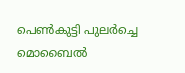പെൺകുട്ടി പുലർച്ചെ മൊബൈൽ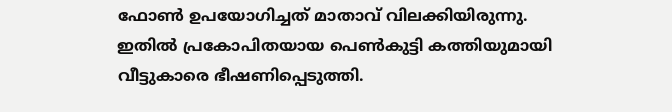ഫോൺ ഉപയോഗിച്ചത് മാതാവ് വിലക്കിയിരുന്നു. ഇതിൽ പ്രകോപിതയായ പെൺകുട്ടി കത്തിയുമായി വീട്ടുകാരെ ഭീഷണിപ്പെടുത്തി.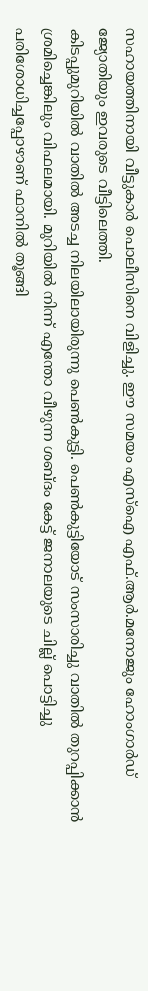സഹായത്തിനായി വീട്ടുകാർ പൊലീസിനെ വിളിച്ചു. ഈ സമയം എസ്ഐ എഫ്.ആർ.മനോജും ഹോംഗാർഡ് ജ്യോതിയും ഇവരുടെ വീട്ടിലെത്തി.
കിടപ്പുമുറിയിൽ വാതിൽ അടച്ച നിലയിലായിരുന്നു പെൺകുട്ടി. പെൺകുട്ടിയോട് സംസാരിച്ചു വാതിൽ തുറപ്പിക്കാൻ ശ്രമിച്ചെങ്കിലും വിഫലമായി. മുറിയിൽ നിന്ന് എന്തോ വീഴുന്ന ശബ്ദം കേട്ട് ജനാലയുടെ ചില്ല് പൊട്ടിച്ചു പരിശോധിച്ചപ്പോഴാണ് ഫാനിൽ തൂങ്ങി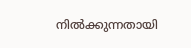നിൽക്കുന്നതായി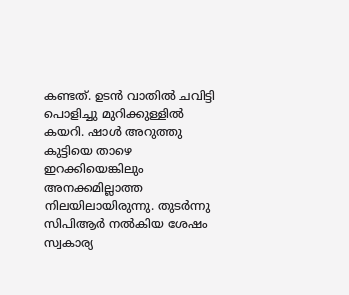കണ്ടത്. ഉടൻ വാതിൽ ചവിട്ടി പൊളിച്ചു മുറിക്കുള്ളിൽ കയറി. ഷാൾ അറുത്തു കുട്ടിയെ താഴെ ഇറക്കിയെങ്കിലും അനക്കമില്ലാത്ത നിലയിലായിരുന്നു. തുടർന്നു സിപിആർ നൽകിയ ശേഷം സ്വകാര്യ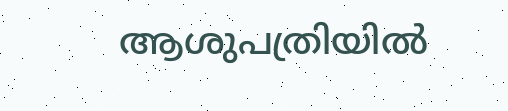ആശുപത്രിയിൽ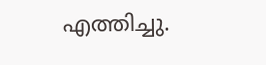എത്തിച്ചു.